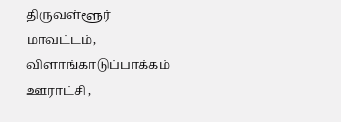திருவள்ளூர் மாவட்டம், விளாங்காடுப்பாக்கம் ஊராட்சி ,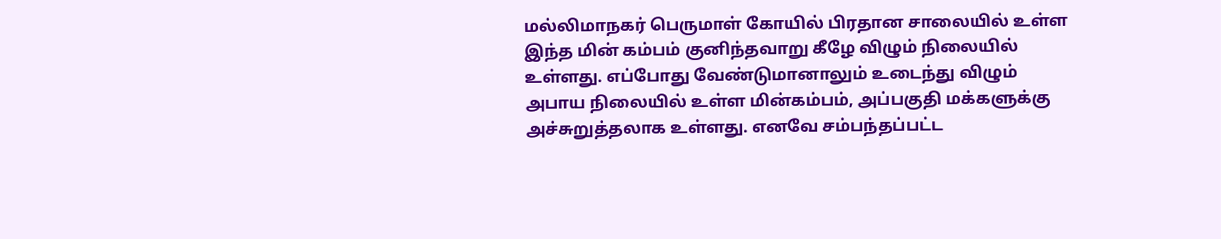மல்லிமாநகர் பெருமாள் கோயில் பிரதான சாலையில் உள்ள இந்த மின் கம்பம் குனிந்தவாறு கீழே விழும் நிலையில் உள்ளது. எப்போது வேண்டுமானாலும் உடைந்து விழும் அபாய நிலையில் உள்ள மின்கம்பம், அப்பகுதி மக்களுக்கு அச்சுறுத்தலாக உள்ளது. எனவே சம்பந்தப்பட்ட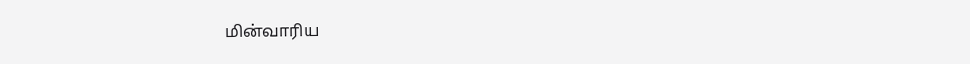மின்வாரிய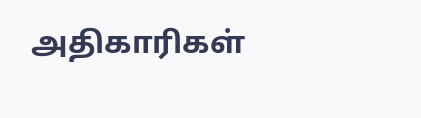அதிகாரிகள்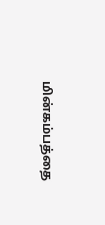மின்கம்பத்தை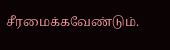சீரமைக்கவேண்டும்.